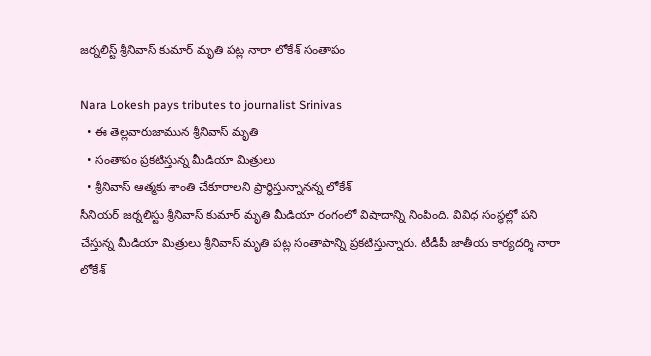జర్నలిస్ట్ శ్రీనివాస్ కుమార్ మృతి పట్ల నారా లోకేశ్ సంతాపం

Nara Lokesh pays tributes to journalist Srinivas
  • ఈ తెల్లవారుజామున శ్రీనివాస్ మృతి
  • సంతాపం ప్రకటిస్తున్న మీడియా మిత్రులు
  • శ్రీనివాస్ ఆత్మకు శాంతి చేకూరాలని ప్రార్థిస్తున్నానన్న లోకేశ్
సీనియర్ జర్నలిస్టు శ్రీనివాస్ కుమార్ మృతి మీడియా రంగంలో విషాదాన్ని నింపింది. వివిధ సంస్థల్లో పని చేస్తున్న మీడియా మిత్రులు శ్రీనివాస్ మృతి పట్ల సంతాపాన్ని ప్రకటిస్తున్నారు. టీడీపీ జాతీయ కార్యదర్శి నారా లోకేశ్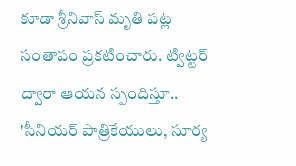కూడా శ్రీనివాస్ మృతి పట్ల సంతాపం ప్రకటించారు. ట్విట్టర్ ద్వారా ఆయన స్పందిస్తూ.. 'సీనియర్ పాత్రికేయులు, సూర్య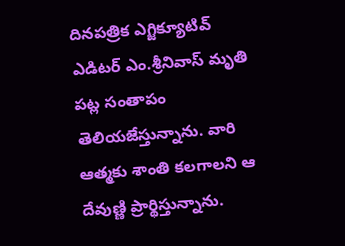దినపత్రిక ఎగ్జిక్యూటివ్ ఎడిటర్ ఎం.శ్రీనివాస్ మృతి పట్ల సంతాపం తెలియజేస్తున్నాను. వారి ఆత్మకు శాంతి కలగాలని ఆ దేవుణ్ణి ప్రార్థిస్తున్నాను.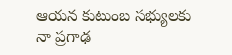ఆయన కుటుంబ సభ్యులకు నా ప్రగాఢ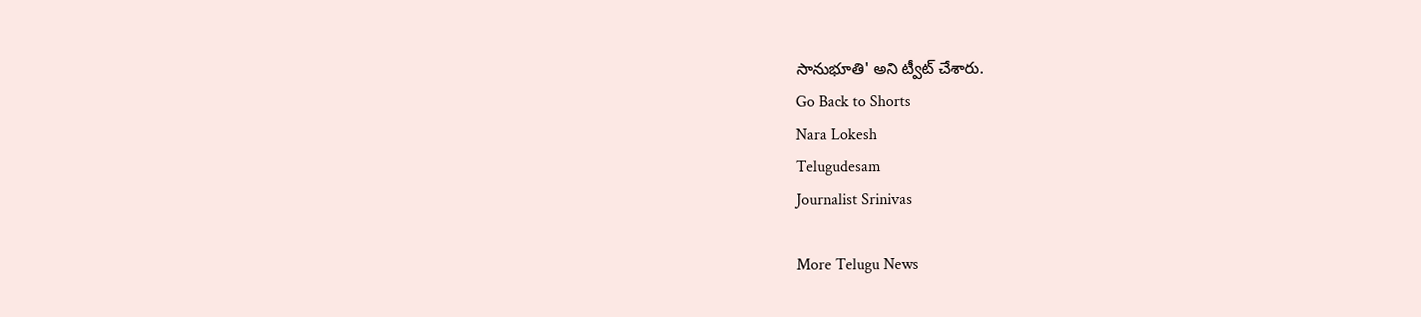సానుభూతి' అని ట్వీట్ చేశారు.
Go Back to Shorts
Nara Lokesh
Telugudesam
Journalist Srinivas

More Telugu News